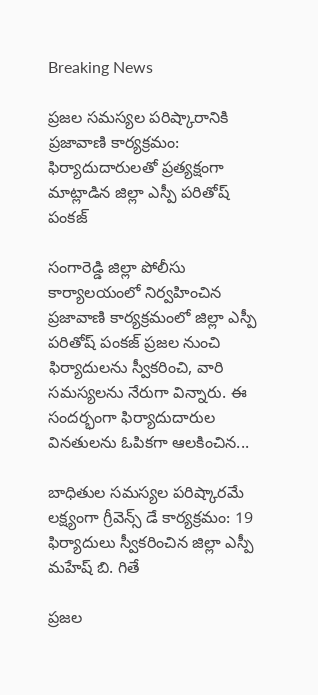Breaking News

ప్రజల సమస్యల పరిష్కారానికి ప్రజావాణి కార్యక్రమం: ఫిర్యాదుదారులతో ప్రత్యక్షంగా మాట్లాడిన జిల్లా ఎస్పీ పరితోష్ పంకజ్

సంగారెడ్డి జిల్లా పోలీసు కార్యాలయంలో నిర్వహించిన ప్రజావాణి కార్యక్రమంలో జిల్లా ఎస్పీ పరితోష్ పంకజ్ ప్రజల నుంచి ఫిర్యాదులను స్వీకరించి, వారి సమస్యలను నేరుగా విన్నారు. ఈ సందర్భంగా ఫిర్యాదుదారుల వినతులను ఓపికగా ఆలకించిన...

బాధితుల సమస్యల పరిష్కారమే లక్ష్యంగా గ్రీవెన్స్ డే కార్యక్రమం: 19 ఫిర్యాదులు స్వీకరించిన జిల్లా ఎస్పీ మహేష్ బి. గితే

ప్రజల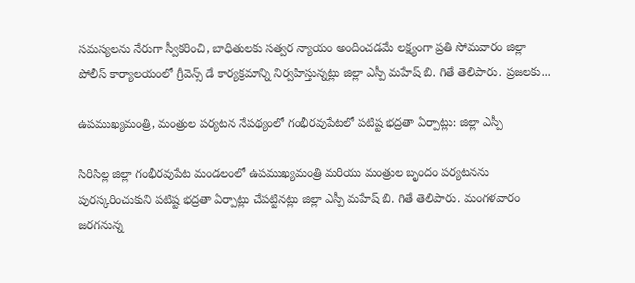సమస్యలను నేరుగా స్వీకరించి, బాధితులకు సత్వర న్యాయం అందించడమే లక్ష్యంగా ప్రతి సోమవారం జిల్లా పోలీస్ కార్యాలయంలో గ్రీవెన్స్ డే కార్యక్రమాన్ని నిర్వహిస్తున్నట్లు జిల్లా ఎస్పీ మహేష్ బి. గితే తెలిపారు. ప్రజలకు...

ఉపముఖ్యమంత్రి, మంత్రుల పర్యటన నేపథ్యంలో గంభీరవుపేటలో పటిష్ట భద్రతా ఏర్పాట్లు: జిల్లా ఎస్పీ

సిరిసిల్ల జిల్లా గంభీరవుపేట మండలంలో ఉపముఖ్యమంత్రి మరియు మంత్రుల బృందం పర్యటనను పురస్కరించుకుని పటిష్ట భద్రతా ఏర్పాట్లు చేపట్టినట్లు జిల్లా ఎస్పీ మహేష్ బి. గితే తెలిపారు. మంగళవారం జరగనున్న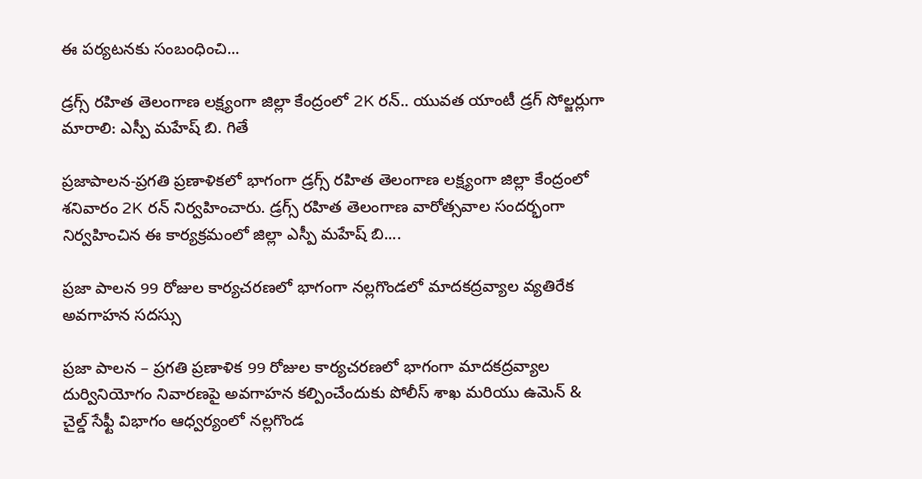ఈ పర్యటనకు సంబంధించి...

డ్రగ్స్ రహిత తెలంగాణ లక్ష్యంగా జిల్లా కేంద్రంలో 2K రన్.. యువత యాంటీ డ్రగ్ సోల్జర్లుగా మారాలి: ఎస్పీ మహేష్ బి. గితే

ప్రజాపాలన-ప్రగతి ప్రణాళికలో భాగంగా డ్రగ్స్ రహిత తెలంగాణ లక్ష్యంగా జిల్లా కేంద్రంలో శనివారం 2K రన్ నిర్వహించారు. డ్రగ్స్ రహిత తెలంగాణ వారోత్సవాల సందర్భంగా నిర్వహించిన ఈ కార్యక్రమంలో జిల్లా ఎస్పీ మహేష్ బి....

ప్రజా పాలన 99 రోజుల కార్యచరణలో భాగంగా నల్లగొండలో మాదకద్రవ్యాల వ్యతిరేక అవగాహన సదస్సు

ప్రజా పాలన – ప్రగతి ప్రణాళిక 99 రోజుల కార్యచరణలో భాగంగా మాదకద్రవ్యాల దుర్వినియోగం నివారణపై అవగాహన కల్పించేందుకు పోలీస్ శాఖ మరియు ఉమెన్ & చైల్డ్ సేఫ్టీ విభాగం ఆధ్వర్యంలో నల్లగొండ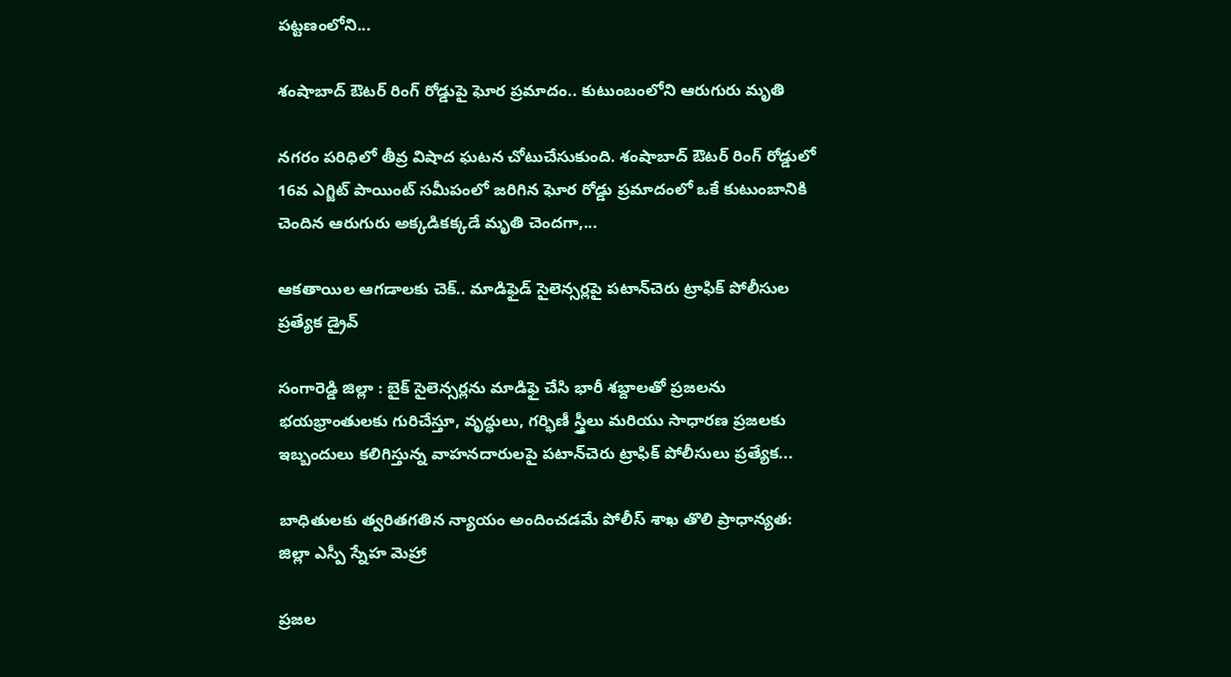పట్టణంలోని...

శంషాబాద్ ఔటర్ రింగ్ రోడ్డుపై ఘోర ప్రమాదం.. కుటుంబంలోని ఆరుగురు మృతి

నగరం పరిధిలో తీవ్ర విషాద ఘటన చోటుచేసుకుంది. శంషాబాద్ ఔటర్ రింగ్ రోడ్డులో 16వ ఎగ్జిట్ పాయింట్ సమీపంలో జరిగిన ఘోర రోడ్డు ప్రమాదంలో ఒకే కుటుంబానికి చెందిన ఆరుగురు అక్కడికక్కడే మృతి చెందగా,...

ఆకతాయిల ఆగడాలకు చెక్.. మాడిఫైడ్ సైలెన్సర్లపై పటాన్‌చెరు ట్రాఫిక్ పోలీసుల ప్రత్యేక డ్రైవ్

సంగారెడ్డి జిల్లా : బైక్ సైలెన్సర్లను మాడిఫై చేసి భారీ శబ్దాలతో ప్రజలను భయభ్రాంతులకు గురిచేస్తూ, వృద్ధులు, గర్భిణీ స్త్రీలు మరియు సాధారణ ప్రజలకు ఇబ్బందులు కలిగిస్తున్న వాహనదారులపై పటాన్‌చెరు ట్రాఫిక్ పోలీసులు ప్రత్యేక...

బాధితులకు త్వరితగతిన న్యాయం అందించడమే పోలీస్ శాఖ తొలి ప్రాధాన్యత: జిల్లా ఎస్పీ స్నేహ మెహ్రా

ప్రజల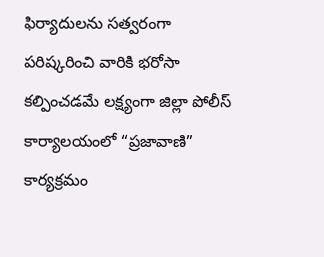ఫిర్యాదులను సత్వరంగా పరిష్కరించి వారికి భరోసా కల్పించడమే లక్ష్యంగా జిల్లా పోలీస్ కార్యాలయంలో “ప్రజావాణి” కార్యక్రమం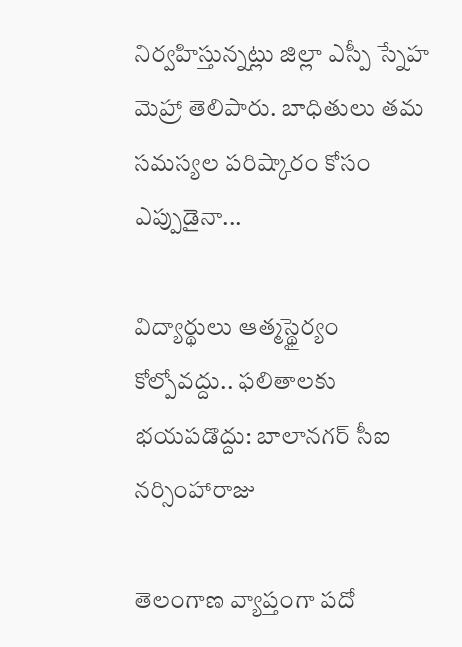నిర్వహిస్తున్నట్లు జిల్లా ఎస్పీ స్నేహ మెహ్రా తెలిపారు. బాధితులు తమ సమస్యల పరిష్కారం కోసం ఎప్పుడైనా...

విద్యార్థులు ఆత్మస్థైర్యం కోల్పోవద్దు.. ఫలితాలకు భయపడొద్దు: బాలానగర్ సీఐ నర్సింహారాజు

తెలంగాణ వ్యాప్తంగా పదో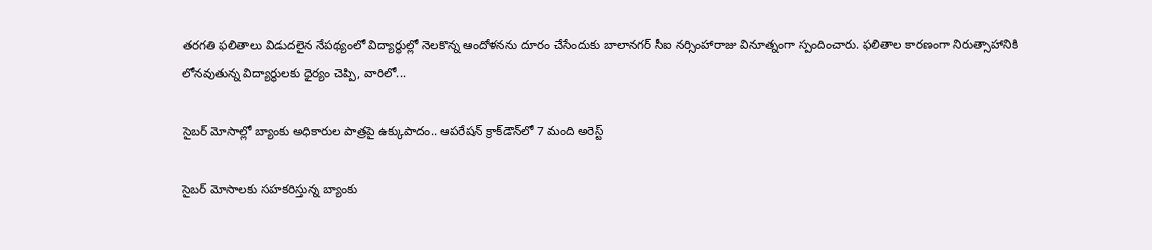తరగతి ఫలితాలు విడుదలైన నేపథ్యంలో విద్యార్థుల్లో నెలకొన్న ఆందోళనను దూరం చేసేందుకు బాలానగర్ సీఐ నర్సింహారాజు వినూత్నంగా స్పందించారు. ఫలితాల కారణంగా నిరుత్సాహానికి లోనవుతున్న విద్యార్థులకు ధైర్యం చెప్పి, వారిలో...

సైబర్ మోసాల్లో బ్యాంకు అధికారుల పాత్రపై ఉక్కుపాదం.. ఆపరేషన్ క్రాక్‌డౌన్‌లో 7 మంది అరెస్ట్

సైబర్ మోసాలకు సహకరిస్తున్న బ్యాంకు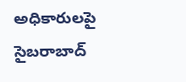అధికారులపై సైబరాబాద్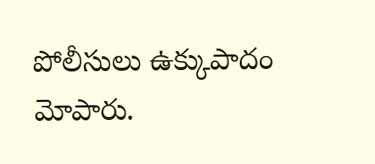పోలీసులు ఉక్కుపాదం మోపారు.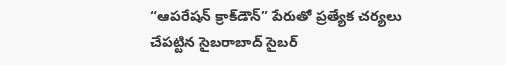“ఆపరేషన్ క్రాక్‌డౌన్” పేరుతో ప్రత్యేక చర్యలు చేపట్టిన సైబరాబాద్ సైబర్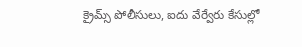క్రైమ్స్ పోలీసులు, ఐదు వేర్వేరు కేసుల్లో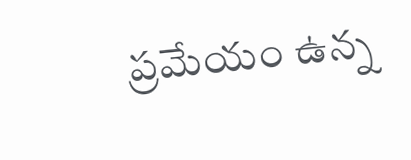ప్రమేయం ఉన్న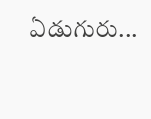ఏడుగురు...